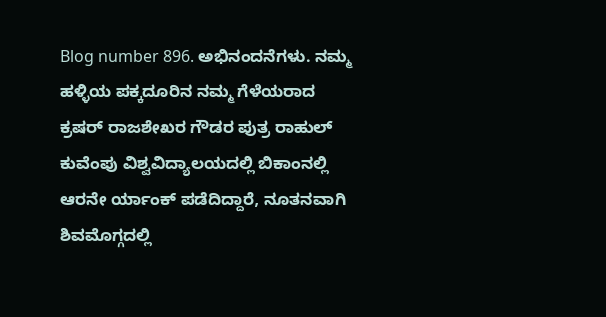Blog number 896. ಅಭಿನಂದನೆಗಳು. ನಮ್ಮ ಹಳ್ಳಿಯ ಪಕ್ಕದೂರಿನ ನಮ್ಮ ಗೆಳೆಯರಾದ ಕ್ರಷರ್ ರಾಜಶೇಖರ ಗೌಡರ ಪುತ್ರ ರಾಹುಲ್ ಕುವೆಂಪು ವಿಶ್ವವಿದ್ಯಾಲಯದಲ್ಲಿ ಬಿಕಾಂನಲ್ಲಿ ಆರನೇ ರ್ಯಾಂಕ್ ಪಡೆದಿದ್ದಾರೆ, ನೂತನವಾಗಿ ಶಿವಮೊಗ್ಗದಲ್ಲಿ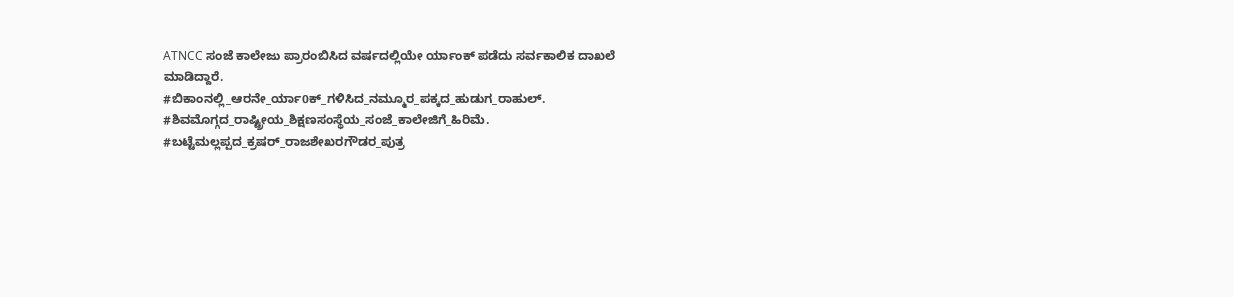ATNCC ಸಂಜೆ ಕಾಲೇಜು ಪ್ರಾರಂಬಿಸಿದ ವರ್ಷದಲ್ಲಿಯೇ ರ್ಯಾಂಕ್ ಪಡೆದು ಸರ್ವಕಾಲಿಕ ದಾಖಲೆ ಮಾಡಿದ್ದಾರೆ.
#ಬಿಕಾಂನಲ್ಲಿ_ಆರನೇ_ರ್ಯಾ0ಕ್_ಗಳಿಸಿದ_ನಮ್ಮೂರ_ಪಕ್ಕದ_ಹುಡುಗ_ರಾಹುಲ್. #ಶಿವಮೊಗ್ಗದ_ರಾಷ್ಟ್ರೀಯ_ಶಿಕ್ಷಣಸಂಸ್ಥೆಯ_ಸಂಜೆ_ಕಾಲೇಜಿಗೆ_ಹಿರಿಮೆ. #ಬಟ್ಟೆಮಲ್ಲಪ್ಪದ_ಕ್ರಷರ್_ರಾಜಶೇಖರಗೌಡರ_ಪುತ್ರ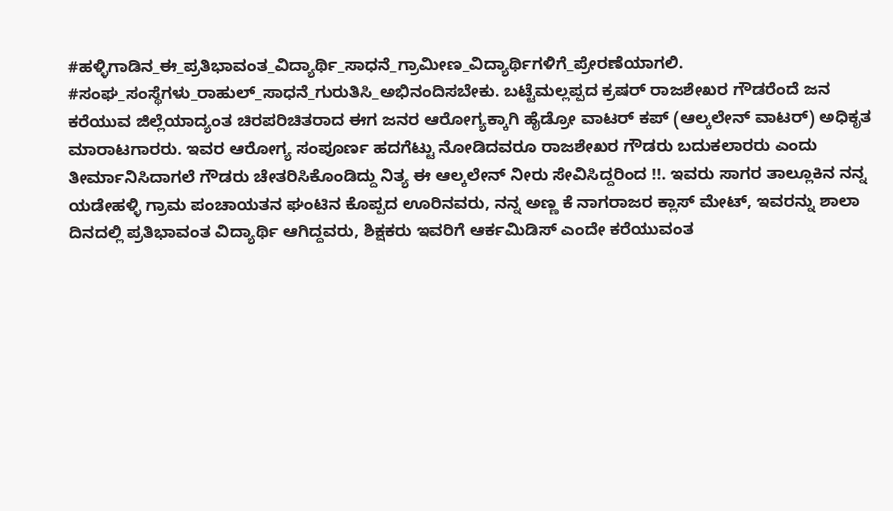#ಹಳ್ಳಿಗಾಡಿನ_ಈ_ಪ್ರತಿಭಾವಂತ_ವಿದ್ಯಾರ್ಥಿ_ಸಾಧನೆ_ಗ್ರಾಮೀಣ_ವಿದ್ಯಾರ್ಥಿಗಳಿಗೆ_ಪ್ರೇರಣೆಯಾಗಲಿ. #ಸಂಘ_ಸಂಸ್ಥೆಗಳು_ರಾಹುಲ್_ಸಾಧನೆ_ಗುರುತಿಸಿ_ಅಭಿನಂದಿಸಬೇಕು. ಬಟ್ಟೆಮಲ್ಲಪ್ಪದ ಕ್ರಷರ್ ರಾಜಶೇಖರ ಗೌಡರೆಂದೆ ಜನ ಕರೆಯುವ ಜಿಲ್ಲೆಯಾದ್ಯಂತ ಚಿರಪರಿಚಿತರಾದ ಈಗ ಜನರ ಆರೋಗ್ಯಕ್ಕಾಗಿ ಹೈಡ್ರೋ ವಾಟರ್ ಕಪ್ (ಆಲ್ಕಲೇನ್ ವಾಟರ್) ಅಧಿಕೃತ ಮಾರಾಟಗಾರರು. ಇವರ ಆರೋಗ್ಯ ಸಂಪೂರ್ಣ ಹದಗೆಟ್ಟು ನೋಡಿದವರೂ ರಾಜಶೇಖರ ಗೌಡರು ಬದುಕಲಾರರು ಎಂದು ತೀರ್ಮಾನಿಸಿದಾಗಲೆ ಗೌಡರು ಚೇತರಿಸಿಕೊಂಡಿದ್ದು ನಿತ್ಯ ಈ ಆಲ್ಕಲೇನ್ ನೀರು ಸೇವಿಸಿದ್ದರಿಂದ !!. ಇವರು ಸಾಗರ ತಾಲ್ಲೂಕಿನ ನನ್ನ ಯಡೇಹಳ್ಳಿ ಗ್ರಾಮ ಪಂಚಾಯತನ ಘಂಟಿನ ಕೊಪ್ಪದ ಊರಿನವರು, ನನ್ನ ಅಣ್ಣ ಕೆ ನಾಗರಾಜರ ಕ್ಲಾಸ್ ಮೇಟ್, ಇವರನ್ನು ಶಾಲಾ ದಿನದಲ್ಲಿ ಪ್ರತಿಭಾವಂತ ವಿದ್ಯಾರ್ಥಿ ಆಗಿದ್ದವರು, ಶಿಕ್ಷಕರು ಇವರಿಗೆ ಆರ್ಕಮಿಡಿಸ್ ಎಂದೇ ಕರೆಯುವಂತ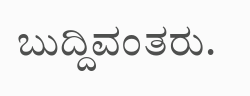ಬುದ್ದಿವಂತರು.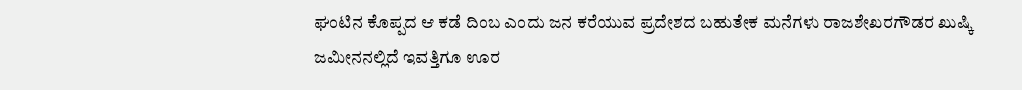ಘಂಟಿನ ಕೊಪ್ಪದ ಆ ಕಡೆ ದಿಂಬ ಎಂದು ಜನ ಕರೆಯುವ ಪ್ರದೇಶದ ಬಹುತೇಕ ಮನೆಗಳು ರಾಜಶೇಖರಗೌಡರ ಖುಷ್ಕಿ ಜಮೀನನಲ್ಲಿದೆ ಇವತ್ತಿಗೂ ಊರ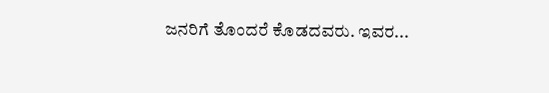ಜನರಿಗೆ ತೊಂದರೆ ಕೊಡದವರು. ಇವರ...